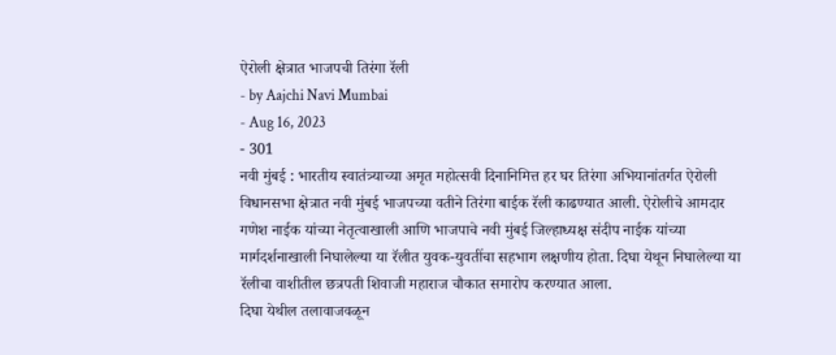ऐरोली क्षेत्रात भाजपची तिरंगा रॅली
- by Aajchi Navi Mumbai
- Aug 16, 2023
- 301
नवी मुंबई : भारतीय स्वातंत्र्याच्या अमृत महोत्सवी दिनानिमित्त हर घर तिरंगा अभियानांतर्गत ऐरोली विधानसभा क्षेत्रात नवी मुंबई भाजपच्या वतीने तिरंगा बाईक रॅली काढण्यात आली. ऐरोलीचे आमदार गणेश नाईक यांच्या नेतृत्वाखाली आणि भाजपाचे नवी मुंबई जिल्हाध्यक्ष संदीप नाईक यांच्या मार्गदर्शनाखाली निघालेल्या या रॅलीत युवक-युवतींचा सहभाग लक्षणीय होता. दिघा येथून निघालेल्या या रॅलीचा वाशीतील छत्रपती शिवाजी महाराज चौकात समारोप करण्यात आला.
दिघा येथील तलावाजवळून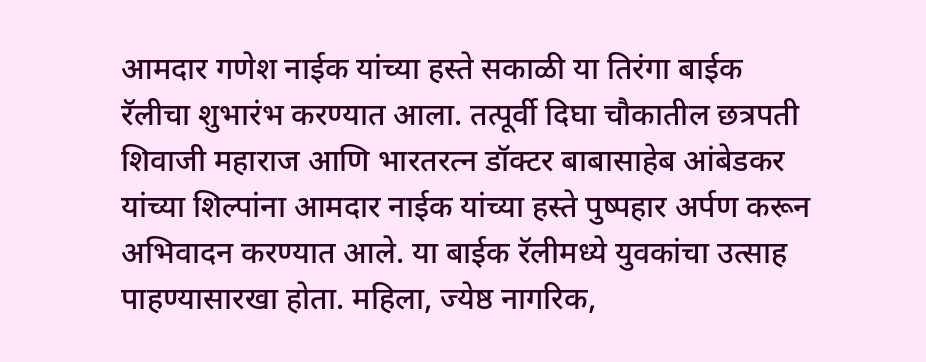आमदार गणेश नाईक यांच्या हस्ते सकाळी या तिरंगा बाईक रॅलीचा शुभारंभ करण्यात आला. तत्पूर्वी दिघा चौकातील छत्रपती शिवाजी महाराज आणि भारतरत्न डॉक्टर बाबासाहेब आंबेडकर यांच्या शिल्पांना आमदार नाईक यांच्या हस्ते पुष्पहार अर्पण करून अभिवादन करण्यात आले. या बाईक रॅलीमध्ये युवकांचा उत्साह पाहण्यासारखा होता. महिला, ज्येष्ठ नागरिक,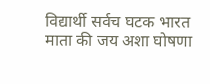विद्यार्थी सर्वच घटक भारत माता की जय अशा घोषणा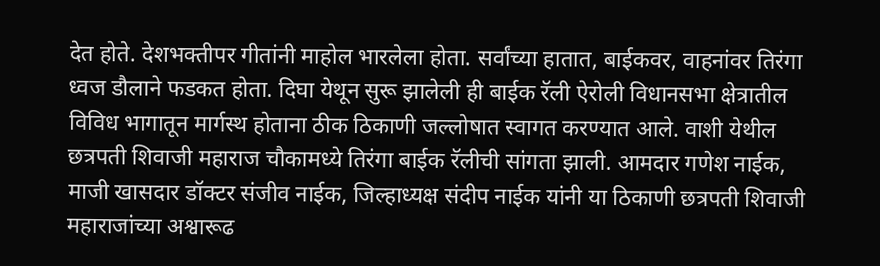देत होते. देशभक्तीपर गीतांनी माहोल भारलेला होता. सर्वांच्या हातात, बाईकवर, वाहनांवर तिरंगा ध्वज डौलाने फडकत होता. दिघा येथून सुरू झालेली ही बाईक रॅली ऐरोली विधानसभा क्षेत्रातील विविध भागातून मार्गस्थ होताना ठीक ठिकाणी जल्लोषात स्वागत करण्यात आले. वाशी येथील छत्रपती शिवाजी महाराज चौकामध्ये तिरंगा बाईक रॅलीची सांगता झाली. आमदार गणेश नाईक, माजी खासदार डॉक्टर संजीव नाईक, जिल्हाध्यक्ष संदीप नाईक यांनी या ठिकाणी छत्रपती शिवाजी महाराजांच्या अश्वारूढ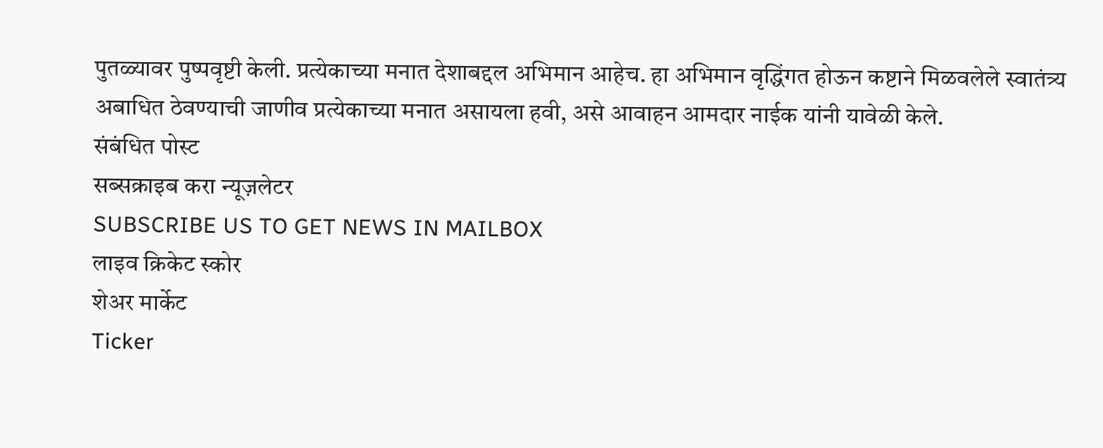पुतळ्यावर पुष्पवृष्टी केली. प्रत्येकाच्या मनात देशाबद्दल अभिमान आहेच. हा अभिमान वृद्धिंगत होऊन कष्टाने मिळवलेले स्वातंत्र्य अबाधित ठेवण्याची जाणीव प्रत्येकाच्या मनात असायला हवी, असे आवाहन आमदार नाईक यांनी यावेळी केले.
संबंधित पोस्ट
सब्सक्राइब करा न्यूज़लेटर
SUBSCRIBE US TO GET NEWS IN MAILBOX
लाइव क्रिकेट स्कोर
शेअर मार्केट
Ticker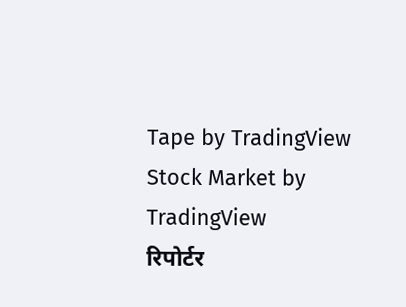Tape by TradingView
Stock Market by TradingView
रिपोर्टर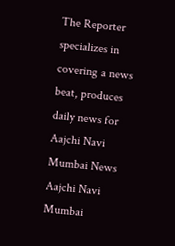The Reporter specializes in covering a news beat, produces daily news for Aajchi Navi Mumbai News
Aajchi Navi Mumbai